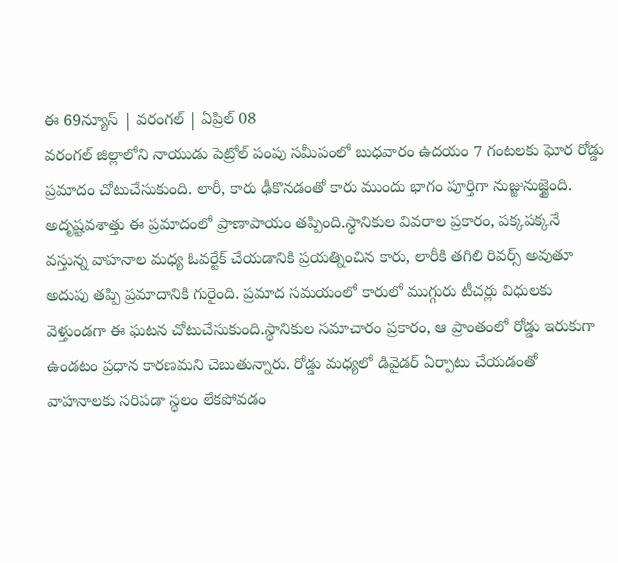ఈ 69న్యూస్ | వరంగల్ | ఏప్రిల్ 08
వరంగల్ జిల్లాలోని నాయుడు పెట్రోల్ పంపు సమీపంలో బుధవారం ఉదయం 7 గంటలకు ఘోర రోడ్డు ప్రమాదం చోటుచేసుకుంది. లారీ, కారు ఢీకొనడంతో కారు ముందు భాగం పూర్తిగా నుజ్జునుజ్జైంది. అదృష్టవశాత్తు ఈ ప్రమాదంలో ప్రాణాపాయం తప్పింది.స్థానికుల వివరాల ప్రకారం, పక్కపక్కనే వస్తున్న వాహనాల మధ్య ఓవర్టేక్ చేయడానికి ప్రయత్నించిన కారు, లారీకి తగిలి రివర్స్ అవుతూ అదుపు తప్పి ప్రమాదానికి గురైంది. ప్రమాద సమయంలో కారులో ముగ్గురు టీచర్లు విధులకు వెళ్తుండగా ఈ ఘటన చోటుచేసుకుంది.స్థానికుల సమాచారం ప్రకారం, ఆ ప్రాంతంలో రోడ్డు ఇరుకుగా ఉండటం ప్రధాన కారణమని చెబుతున్నారు. రోడ్డు మధ్యలో డివైడర్ ఏర్పాటు చేయడంతో వాహనాలకు సరిపడా స్థలం లేకపోవడం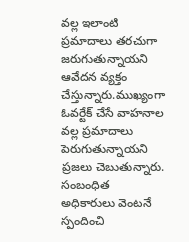వల్ల ఇలాంటి ప్రమాదాలు తరచుగా జరుగుతున్నాయని ఆవేదన వ్యక్తం చేస్తున్నారు.ముఖ్యంగా ఓవర్టేక్ చేసే వాహనాల వల్ల ప్రమాదాలు పెరుగుతున్నాయని ప్రజలు చెబుతున్నారు. సంబంధిత అధికారులు వెంటనే స్పందించి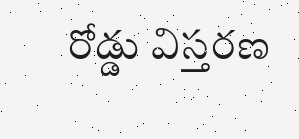రోడ్డు విస్తరణ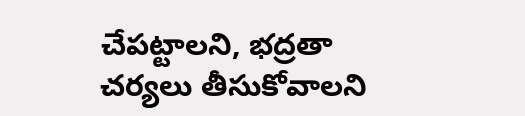చేపట్టాలని, భద్రతా చర్యలు తీసుకోవాలని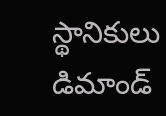స్థానికులు డిమాండ్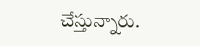చేస్తున్నారు.